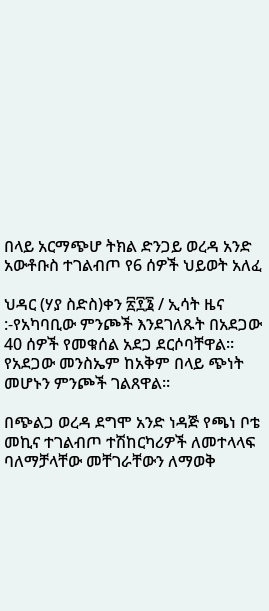በላይ አርማጭሆ ትክል ድንጋይ ወረዳ አንድ አውቶቡስ ተገልብጦ የ6 ሰዎች ህይወት አለፈ

ህዳር (ሃያ ስድስ)ቀን ፳፻፮ / ኢሳት ዜና :-የአካባቢው ምንጮች እንደገለጹት በአደጋው 40 ሰዎች የመቁሰል አደጋ ደርሶባቸዋል። የአደጋው መንስኤም ከአቅም በላይ ጭነት መሆኑን ምንጮች ገልጸዋል።

በጭልጋ ወረዳ ደግሞ አንድ ነዳጅ የጫነ ቦቴ መኪና ተገልብጦ ተሽከርካሪዎች ለመተላላፍ ባለማቻላቸው መቸገራቸውን ለማወቅ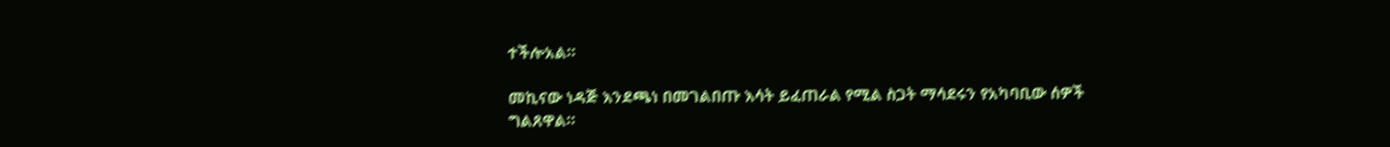ተችሎአል።

መኪናው ነዳጅ እንደጫነ በመገልበጡ እሳት ይፈጠራል የሚል ስጋት ማሳደሩን የአካባቢው ሰዎች ግልጸዋል።